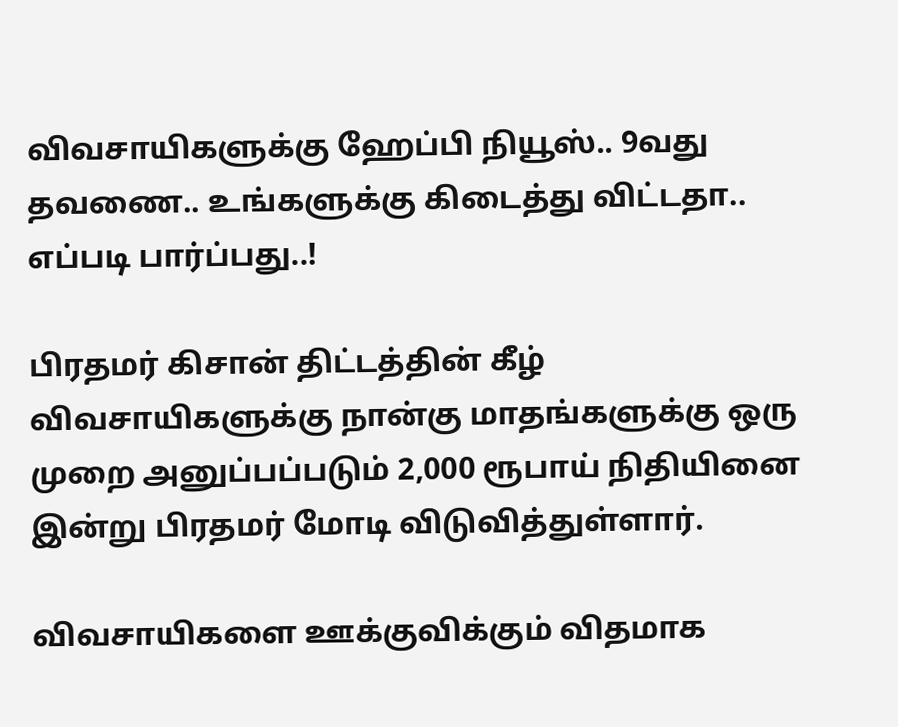விவசாயிகளுக்கு ஹேப்பி நியூஸ்.. 9வது தவணை.. உங்களுக்கு கிடைத்து விட்டதா.. எப்படி பார்ப்பது..!

பிரதமர் கிசான் திட்டத்தின் கீழ் விவசாயிகளுக்கு நான்கு மாதங்களுக்கு ஒரு முறை அனுப்பப்படும் 2,000 ரூபாய் நிதியினை இன்று பிரதமர் மோடி விடுவித்துள்ளார்.

விவசாயிகளை ஊக்குவிக்கும் விதமாக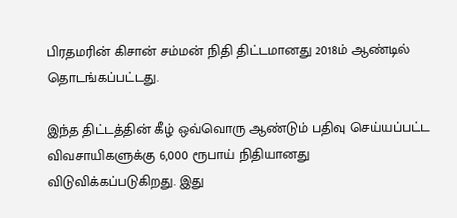பிரதமரின் கிசான் சம்மன் நிதி திட்டமானது 2018ம் ஆண்டில் தொடங்கப்பட்டது.

இந்த திட்டத்தின் கீழ் ஒவ்வொரு ஆண்டும் பதிவு செய்யப்பட்ட விவசாயிகளுக்கு 6,000 ரூபாய் நிதியானது விடுவிக்கப்படுகிறது. இது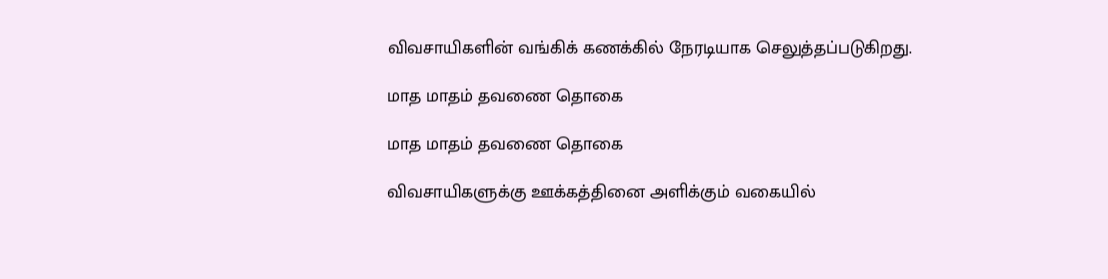விவசாயிகளின் வங்கிக் கணக்கில் நேரடியாக செலுத்தப்படுகிறது.

மாத மாதம் தவணை தொகை

மாத மாதம் தவணை தொகை

விவசாயிகளுக்கு ஊக்கத்தினை அளிக்கும் வகையில்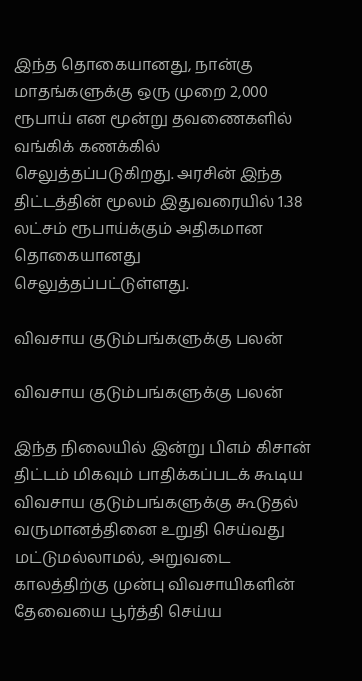இந்த தொகையானது, நான்கு மாதங்களுக்கு ஒரு முறை 2,000 ரூபாய் என மூன்று தவணைகளில் வங்கிக் கணக்கில் செலுத்தப்படுகிறது. அரசின் இந்த திட்டத்தின் மூலம் இதுவரையில் 1.38 லட்சம் ரூபாய்க்கும் அதிகமான தொகையானது செலுத்தப்பட்டுள்ளது.

விவசாய குடும்பங்களுக்கு பலன்

விவசாய குடும்பங்களுக்கு பலன்

இந்த நிலையில் இன்று பிஎம் கிசான் திட்டம் மிகவும் பாதிக்கப்படக் கூடிய விவசாய குடும்பங்களுக்கு கூடுதல் வருமானத்தினை உறுதி செய்வது மட்டுமல்லாமல், அறுவடை காலத்திற்கு முன்பு விவசாயிகளின் தேவையை பூர்த்தி செய்ய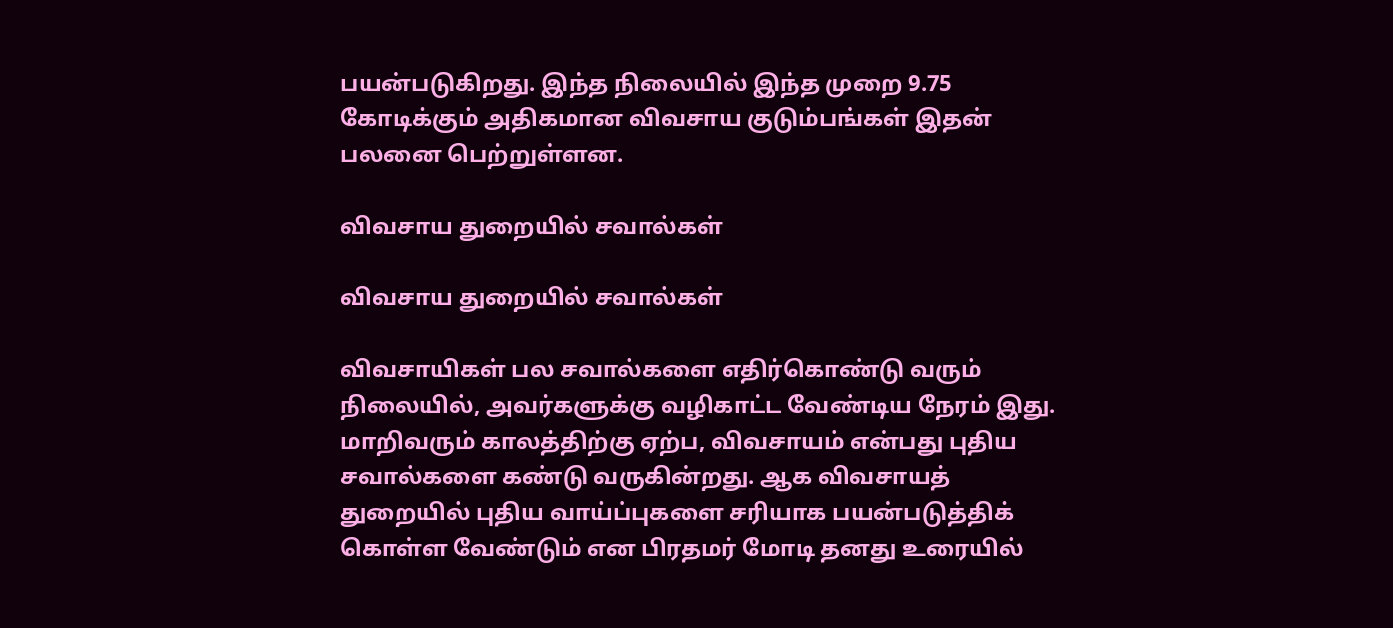பயன்படுகிறது. இந்த நிலையில் இந்த முறை 9.75 கோடிக்கும் அதிகமான விவசாய குடும்பங்கள் இதன் பலனை பெற்றுள்ளன.

விவசாய துறையில் சவால்கள்

விவசாய துறையில் சவால்கள்

விவசாயிகள் பல சவால்களை எதிர்கொண்டு வரும் நிலையில், அவர்களுக்கு வழிகாட்ட வேண்டிய நேரம் இது. மாறிவரும் காலத்திற்கு ஏற்ப, விவசாயம் என்பது புதிய சவால்களை கண்டு வருகின்றது. ஆக விவசாயத் துறையில் புதிய வாய்ப்புகளை சரியாக பயன்படுத்திக் கொள்ள வேண்டும் என பிரதமர் மோடி தனது உரையில்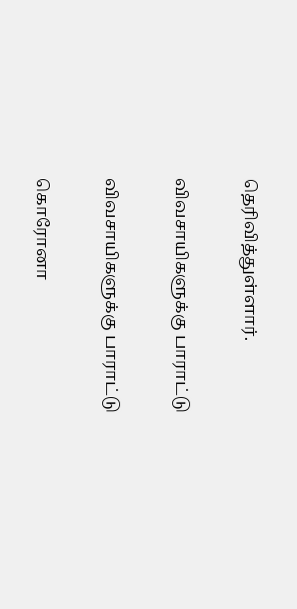தெரிவித்துள்ளார்.

விவசாயிகளுக்கு பாராட்டு

விவசாயிகளுக்கு பாராட்டு

கொரோனா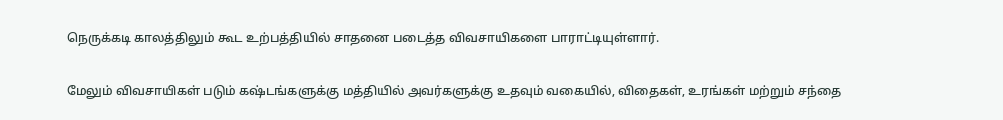நெருக்கடி காலத்திலும் கூட உற்பத்தியில் சாதனை படைத்த விவசாயிகளை பாராட்டியுள்ளார்.

மேலும் விவசாயிகள் படும் கஷ்டங்களுக்கு மத்தியில் அவர்களுக்கு உதவும் வகையில், விதைகள், உரங்கள் மற்றும் சந்தை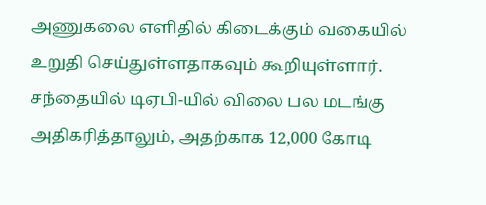அணுகலை எளிதில் கிடைக்கும் வகையில் உறுதி செய்துள்ளதாகவும் கூறியுள்ளார். சந்தையில் டிஏபி-யில் விலை பல மடங்கு அதிகரித்தாலும், அதற்காக 12,000 கோடி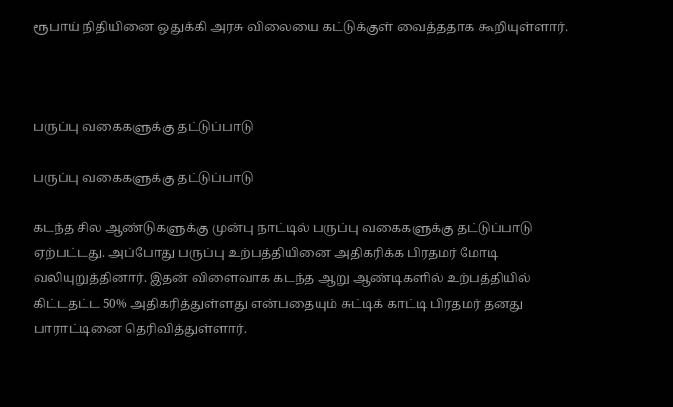ரூபாய் நிதியினை ஒதுக்கி அரசு விலையை கட்டுக்குள் வைத்ததாக கூறியுள்ளார்.



பருப்பு வகைகளுக்கு தட்டுப்பாடு

பருப்பு வகைகளுக்கு தட்டுப்பாடு

கடந்த சில ஆண்டுகளுக்கு முன்பு நாட்டில் பருப்பு வகைகளுக்கு தட்டுப்பாடு ஏற்பட்டது. அப்போது பருப்பு உற்பத்தியினை அதிகரிக்க பிரதமர் மோடி வலியுறுத்தினார். இதன் விளைவாக கடந்த ஆறு ஆண்டிகளில் உற்பத்தியில் கிட்டதட்ட 50% அதிகரித்துள்ளது என்பதையும் சுட்டிக் காட்டி பிரதமர் தனது பாராட்டினை தெரிவித்துள்ளார்.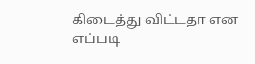கிடைத்து விட்டதா என எப்படி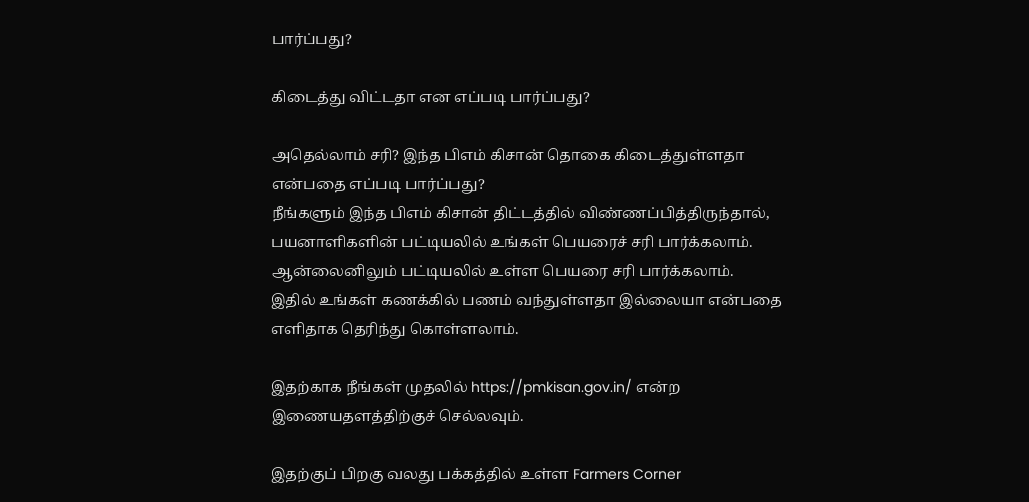பார்ப்பது?

கிடைத்து விட்டதா என எப்படி பார்ப்பது?

அதெல்லாம் சரி? இந்த பிஎம் கிசான் தொகை கிடைத்துள்ளதா என்பதை எப்படி பார்ப்பது?
நீங்களும் இந்த பிஎம் கிசான் திட்டத்தில் விண்ணப்பித்திருந்தால், பயனாளிகளின் பட்டியலில் உங்கள் பெயரைச் சரி பார்க்கலாம். ஆன்லைனிலும் பட்டியலில் உள்ள பெயரை சரி பார்க்கலாம்.
இதில் உங்கள் கணக்கில் பணம் வந்துள்ளதா இல்லையா என்பதை எளிதாக தெரிந்து கொள்ளலாம்.

இதற்காக நீங்கள் முதலில் https://pmkisan.gov.in/ என்ற இணையதளத்திற்குச் செல்லவும்.

இதற்குப் பிறகு வலது பக்கத்தில் உள்ள Farmers Corner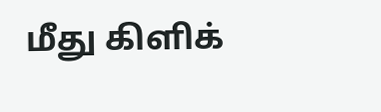மீது கிளிக்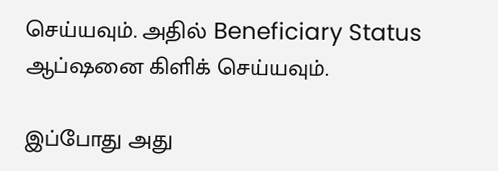செய்யவும். அதில் Beneficiary Status ஆப்ஷனை கிளிக் செய்யவும்.

இப்போது அது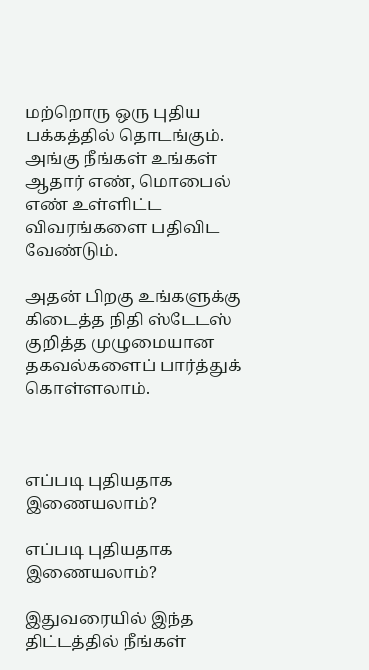மற்றொரு ஒரு புதிய பக்கத்தில் தொடங்கும். அங்கு நீங்கள் உங்கள் ஆதார் எண், மொபைல் எண் உள்ளிட்ட விவரங்களை பதிவிட வேண்டும்.

அதன் பிறகு உங்களுக்கு கிடைத்த நிதி ஸ்டேடஸ் குறித்த முழுமையான தகவல்களைப் பார்த்துக் கொள்ளலாம்.



எப்படி புதியதாக இணையலாம்?

எப்படி புதியதாக இணையலாம்?

இதுவரையில் இந்த திட்டத்தில் நீங்கள்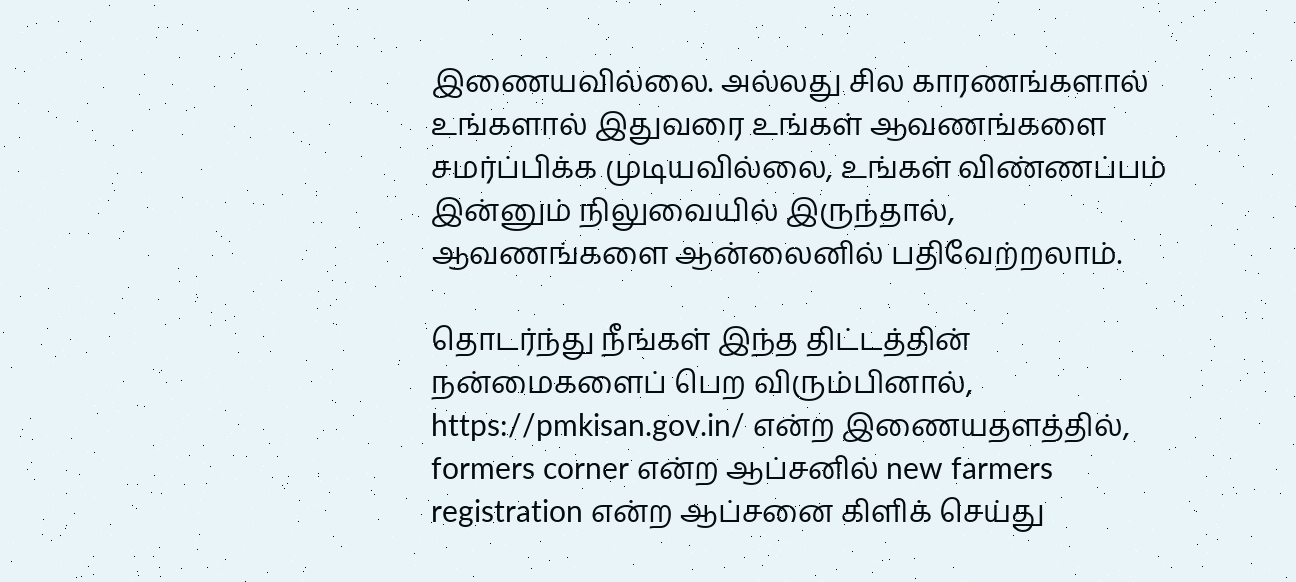இணையவில்லை. அல்லது சில காரணங்களால் உங்களால் இதுவரை உங்கள் ஆவணங்களை சமர்ப்பிக்க முடியவில்லை, உங்கள் விண்ணப்பம் இன்னும் நிலுவையில் இருந்தால், ஆவணங்களை ஆன்லைனில் பதிவேற்றலாம்.

தொடர்ந்து நீங்கள் இந்த திட்டத்தின் நன்மைகளைப் பெற விரும்பினால், https://pmkisan.gov.in/ என்ற இணையதளத்தில், formers corner என்ற ஆப்சனில் new farmers registration என்ற ஆப்சனை கிளிக் செய்து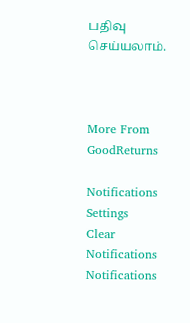பதிவு செய்யலாம்.



More From GoodReturns

Notifications
Settings
Clear Notifications
Notifications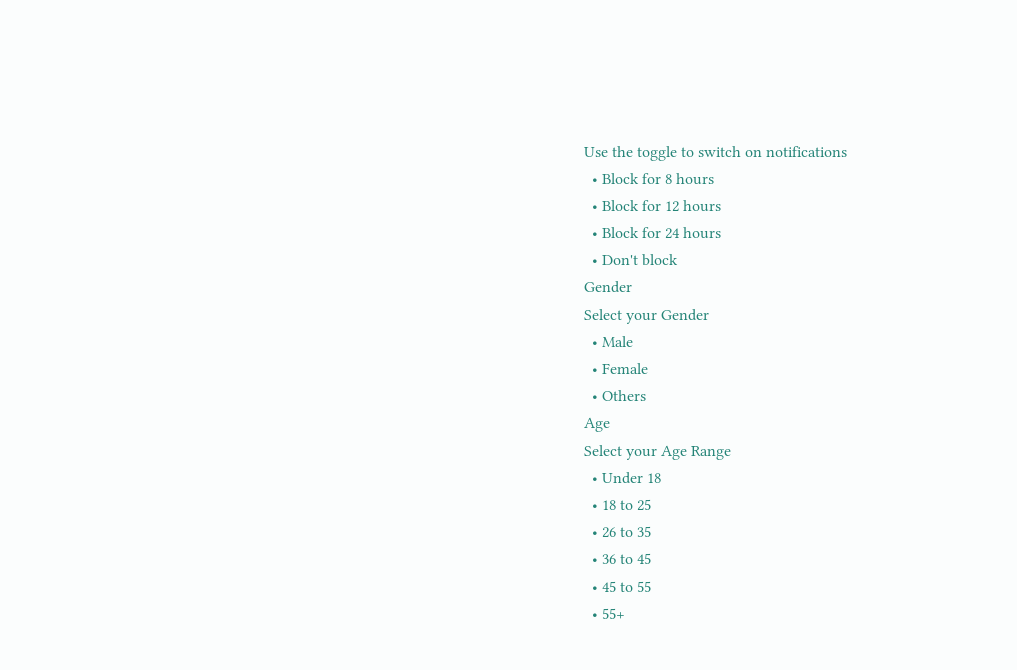Use the toggle to switch on notifications
  • Block for 8 hours
  • Block for 12 hours
  • Block for 24 hours
  • Don't block
Gender
Select your Gender
  • Male
  • Female
  • Others
Age
Select your Age Range
  • Under 18
  • 18 to 25
  • 26 to 35
  • 36 to 45
  • 45 to 55
  • 55+